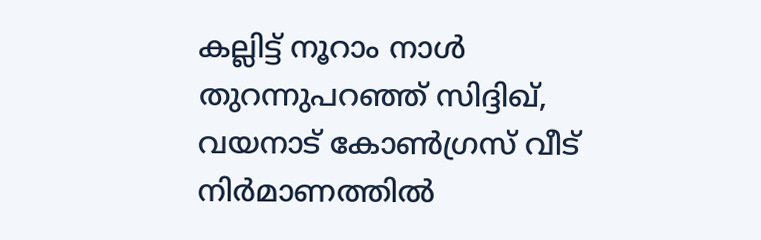കല്ലിട്ട് നൂറാം നാൾ തുറന്നുപറഞ്ഞ് സിദ്ദിഖ്, വയനാട് കോൺഗ്രസ് വീട് നിർമാണത്തിൽ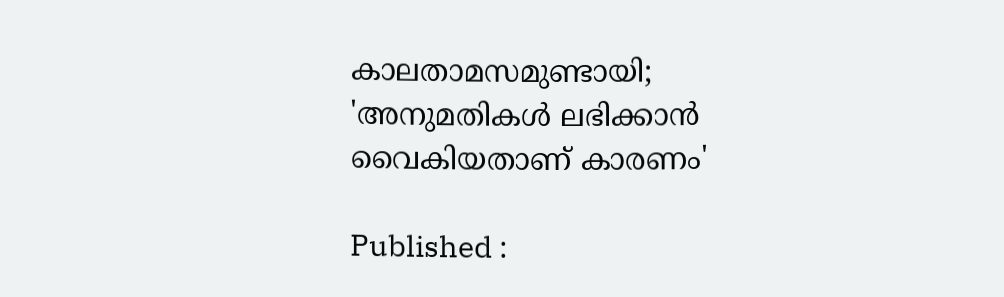കാലതാമസമുണ്ടായി; 'അനുമതികൾ ലഭിക്കാൻ വൈകിയതാണ് കാരണം'

Published :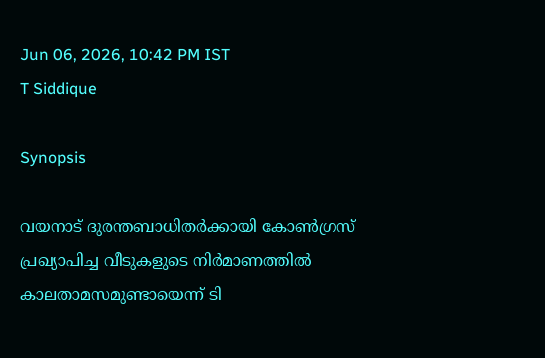Jun 06, 2026, 10:42 PM IST
T Siddique

Synopsis

വയനാട് ദുരന്തബാധിതർക്കായി കോൺഗ്രസ് പ്രഖ്യാപിച്ച വീടുകളുടെ നിർമാണത്തിൽ കാലതാമസമുണ്ടായെന്ന് ടി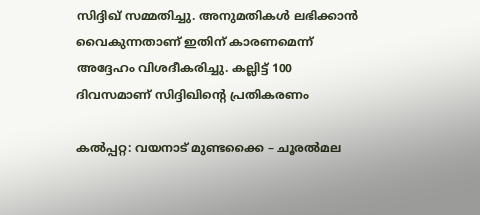സിദ്ദിഖ് സമ്മതിച്ചു. അനുമതികൾ ലഭിക്കാൻ വൈകുന്നതാണ് ഇതിന് കാരണമെന്ന് അദ്ദേഹം വിശദീകരിച്ചു. കല്ലിട്ട് 100 ദിവസമാണ് സിദ്ദിഖിന്‍റെ പ്രതികരണം

കൽപ്പറ്റ: വയനാട് മുണ്ടക്കൈ – ചൂരൽമല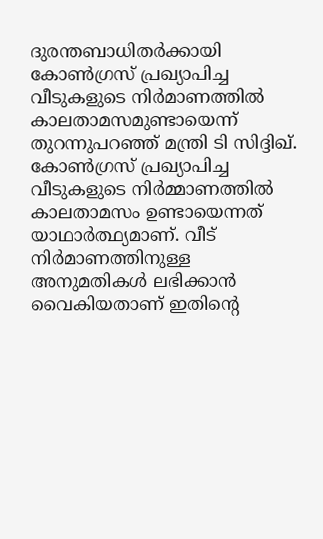ദുരന്തബാധിതർക്കായി കോൺഗ്രസ് പ്രഖ്യാപിച്ച വീടുകളുടെ നിർമാണത്തിൽ കാലതാമസമുണ്ടായെന്ന് തുറന്നുപറഞ്ഞ് മന്ത്രി ടി സിദ്ദിഖ്. കോൺഗ്രസ് പ്രഖ്യാപിച്ച വീടുകളുടെ നിർമ്മാണത്തിൽ കാലതാമസം ഉണ്ടായെന്നത് യാഥാർത്ഥ്യമാണ്. വീട് നിർമാണത്തിനുള്ള അനുമതികൾ ലഭിക്കാൻ വൈകിയതാണ് ഇതിന്‍റെ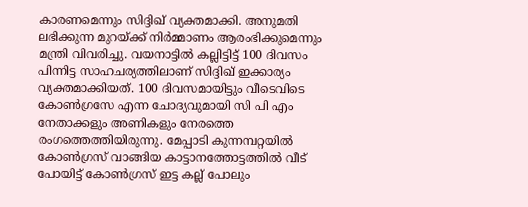കാരണമെന്നും സിദ്ദിഖ് വ്യക്തമാക്കി. അനുമതി ലഭിക്കുന്ന മുറയ്ക്ക് നിർമ്മാണം ആരംഭിക്കുമെന്നും മന്ത്രി വിവരിച്ചു. വയനാട്ടിൽ കല്ലിട്ടിട്ട് 100 ദിവസം പിന്നിട്ട സാഹചര്യത്തിലാണ് സിദ്ദിഖ് ഇക്കാര്യം വ്യക്തമാക്കിയത്. 100 ദിവസമായിട്ടും വീടെവിടെ കോൺഗ്രസേ എന്ന ചോദ്യവുമായി സി പി എം നേതാക്കളും അണികളും നേരത്തെ രംഗത്തെത്തിയിരുന്നു. മേപ്പാടി കുന്നമ്പറ്റയിൽ കോൺഗ്രസ്‌ വാങ്ങിയ കാട്ടാനത്തോട്ടത്തിൽ വീട് പോയിട്ട് കോൺഗ്രസ് ഇട്ട കല്ല് പോലും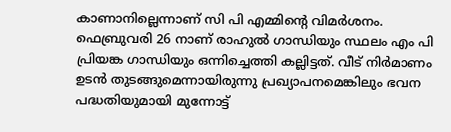കാണാനില്ലെന്നാണ് സി പി എമ്മിന്‍റെ വിമര്‍ശനം. ഫെബ്രുവരി 26 നാണ്‌ രാഹുൽ ഗാന്ധിയും സ്ഥലം എം പി പ്രിയങ്ക ഗാന്ധിയും ഒന്നിച്ചെത്തി കല്ലിട്ടത്. വീട്‌ നിർമാണം ഉടൻ തുടങ്ങുമെന്നായിരുന്നു പ്രഖ്യാപനമെങ്കിലും ഭവന പദ്ധതിയുമായി മുന്നോട്ട്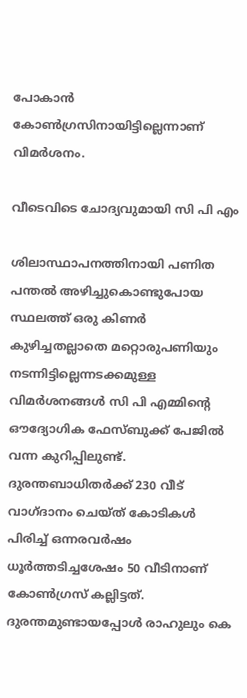പോകാൻ കോൺഗ്രസിനായിട്ടില്ലെന്നാണ് വിമർശനം.

വീടെവിടെ ചോദ്യവുമായി സി പി എം

ശിലാസ്ഥാപനത്തിനായി പണിത പന്തൽ അഴിച്ചുകൊണ്ടുപോയ സ്ഥലത്ത് ഒരു കിണർ കുഴിച്ചതല്ലാതെ മറ്റൊരുപണിയും നടന്നിട്ടില്ലെന്നടക്കമുള്ള വിമർശനങ്ങൾ സി പി എമ്മിന്‍റെ ഔദ്യോഗിക ഫേസ്ബുക്ക് പേജിൽ വന്ന കുറിപ്പിലുണ്ട്. ദുരന്തബാധിതർക്ക്‌ 230 വീട്‌ വാഗ്‌ദാനം ചെയ്‌ത്‌ കോടികൾ പിരിച്ച്‌ ഒന്നരവർഷം ധൂർത്തടിച്ചശേഷം 50 വീടിനാണ്‌ കോൺഗ്രസ് കല്ലിട്ടത്‌. ദുരന്തമുണ്ടായപ്പോൾ രാഹുലും കെ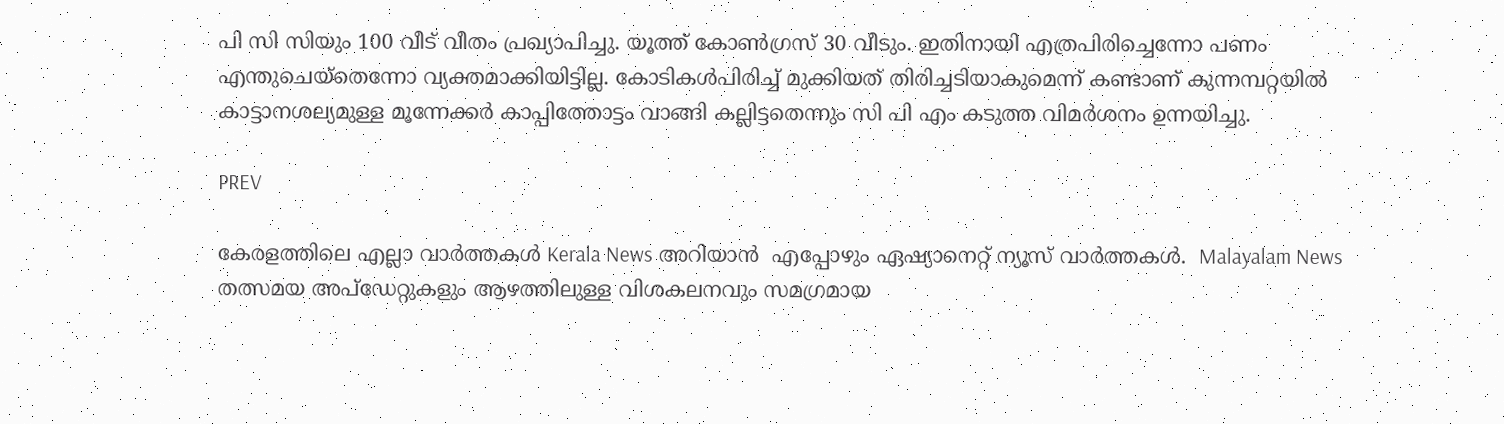പി സി സിയും 100 വീട്‌ വീതം പ്രഖ്യാപിച്ചു. യ‍ൂത്ത്‌ കോൺഗ്രസ്‌ 30 വീടും. ഇതിനായി എത്രപിരിച്ചെന്നോ പണം എന്തുചെയ്‌തെന്നോ വ്യക്തമാക്കിയിട്ടില്ല. കോടികൾപിരിച്ച്‌ മുക്കിയത്‌ തിരിച്ചടിയാകുമെന്ന്‌ കണ്ടാണ്‌ കുന്നമ്പറ്റയിൽ കാട്ടാനശല്യമുള്ള മൂന്നേക്കർ കാപ്പിത്തോട്ടം വാങ്ങി കല്ലിട്ടതെന്നും സി പി എം കടുത്ത വിമര്‍ശനം ഉന്നയിച്ചു.

PREV

കേരളത്തിലെ എല്ലാ വാർത്തകൾ Kerala News അറിയാൻ  എപ്പോഴും ഏഷ്യാനെറ്റ് ന്യൂസ് വാർത്തകൾ.  Malayalam News   തത്സമയ അപ്‌ഡേറ്റുകളും ആഴത്തിലുള്ള വിശകലനവും സമഗ്രമായ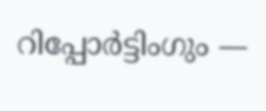റിപ്പോർട്ടിംഗും —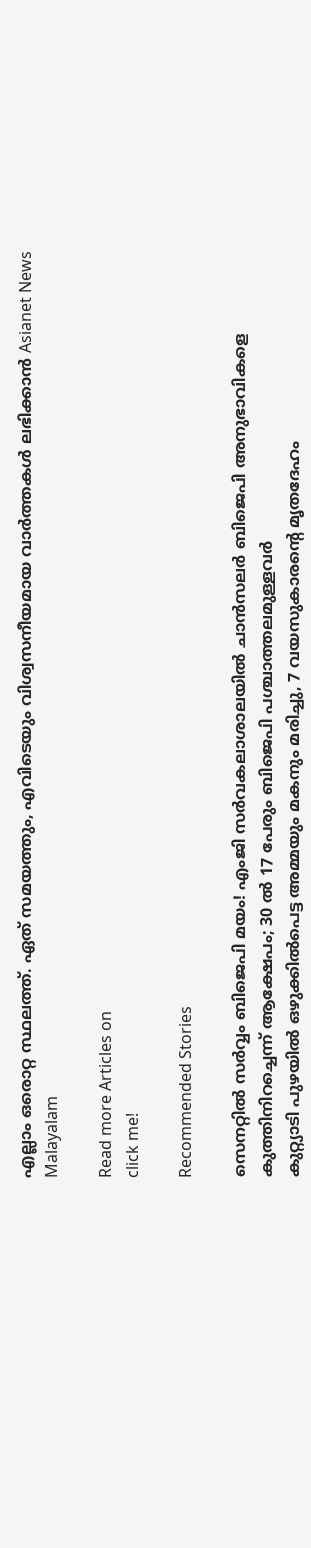എല്ലാം ഒരൊറ്റ സ്ഥലത്ത്. ഏത് സമയത്തും, എവിടെയും വിശ്വസനീയമായ വാർത്തകൾ ലഭിക്കാൻ Asianet News Malayalam

Read more Articles on
click me!

Recommended Stories

സെനറ്റിൽ സർവ്വം ബിജെപി മയം! എംജി സർവകലാശാലയിൽ ചാൻസലർ ബിജെപി അനുഭാവികളെ കുത്തിനിറച്ചെന്ന് ആക്ഷേപം; 30 ൽ 17 പേരും ബിജെപി പശ്ചാത്തലമുള്ളവർ
കുറ്റ്യാടി പുഴയിൽ ഒഴുക്കിൽപെട്ട അമ്മയും മകനും മരിച്ചു, 7 വയസുകാരന്റെ മൃതദേഹം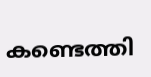കണ്ടെത്തി